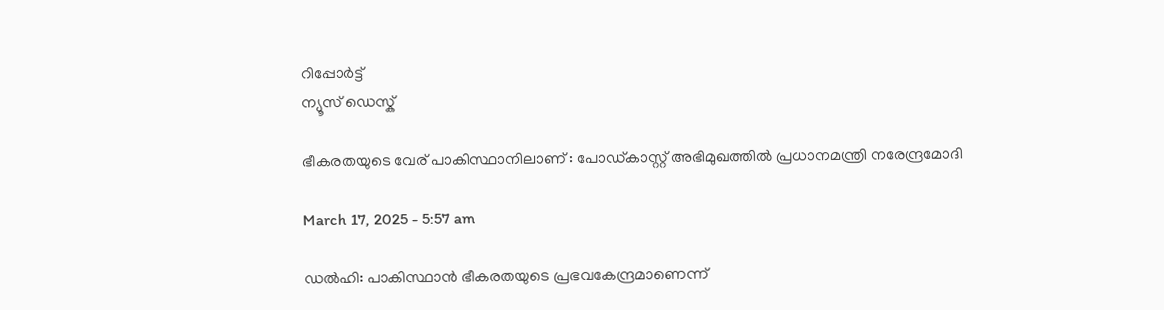റിപ്പോര്‍ട്ട്
ന്യൂസ് ഡെസ്ക്

ഭീകരതയുടെ വേര് പാകിസ്ഥാനിലാണ് : പോഡ്കാസ്റ്റ് അഭിമുഖത്തില്‍ പ്രധാനമന്ത്രി നരേന്ദ്രമോദി

March 17, 2025 - 5:57 am

ഡല്‍ഹി: പാകിസ്ഥാൻ ഭീകരതയുടെ പ്രഭവകേന്ദ്രമാണെന്ന്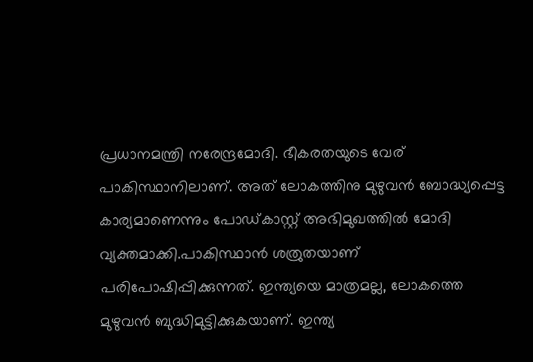പ്രധാനമന്ത്രി നരേന്ദ്രമോദി. ഭീകരതയുടെ വേര് പാകിസ്ഥാനിലാണ്. അത് ലോകത്തിനു മുഴുവൻ ബോദ്ധ്യപ്പെട്ട കാര്യമാണെന്നും പോഡ്കാസ്റ്റ് അഭിമുഖത്തില്‍ മോദി വ്യക്തമാക്കി.പാകിസ്ഥാൻ ശത്രുതയാണ് പരിപോഷിപ്പിക്കുന്നത്. ഇന്ത്യയെ മാത്രമല്ല, ലോകത്തെ മുഴുവൻ ബുദ്ധിമുട്ടിക്കുകയാണ്. ഇന്ത്യ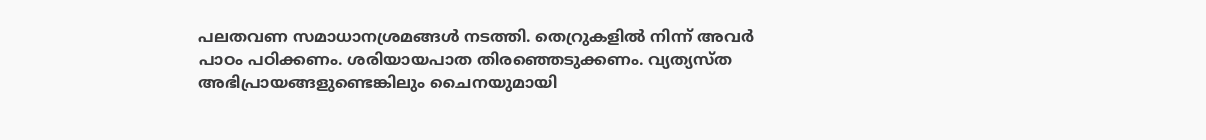പലതവണ സമാധാനശ്രമങ്ങള്‍ നടത്തി. തെറ്രുകളില്‍ നിന്ന് അവ‌ർ പാഠം പഠിക്കണം. ശരിയായപാത തിരഞ്ഞെടുക്കണം. വ്യത്യസ്‌ത അഭിപ്രായങ്ങളുണ്ടെങ്കിലും ചൈനയുമായി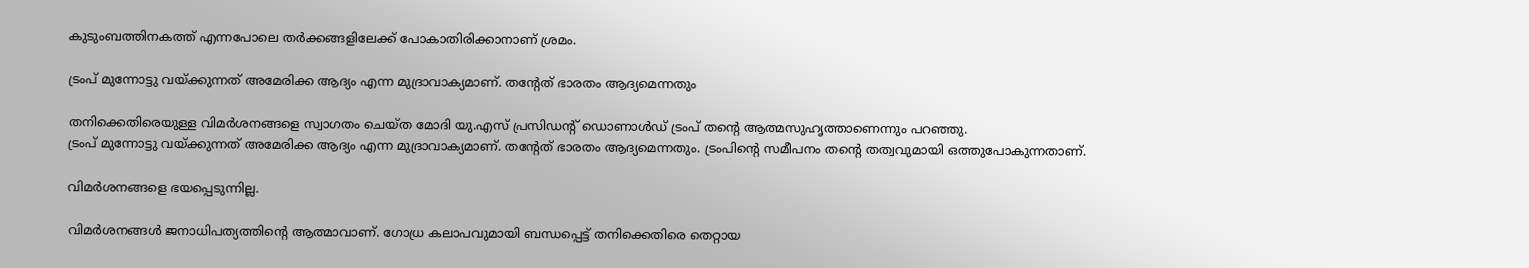കുടുംബത്തിനകത്ത് എന്നപോലെ തർക്കങ്ങളിലേക്ക് പോകാതിരിക്കാനാണ് ശ്രമം.

ട്രംപ് മുന്നോട്ടു വയ്‌ക്കുന്നത് അമേരിക്ക ആദ്യം എന്ന മുദ്രാവാക്യമാണ്. തന്റേത് ഭാരതം ആദ്യമെന്നതും

തനിക്കെതിരെയുള്ള വിമർശനങ്ങളെ സ്വാഗതം ചെയ്ത മോദി യു.എസ് പ്രസിഡന്റ് ഡൊണാള്‍ഡ് ട്രംപ് തന്റെ ആത്മസുഹൃത്താണെന്നും പറഞ്ഞു.
ട്രംപ് മുന്നോട്ടു വയ്‌ക്കുന്നത് അമേരിക്ക ആദ്യം എന്ന മുദ്രാവാക്യമാണ്. തന്റേത് ഭാരതം ആദ്യമെന്നതും. ട്രംപിന്റെ സമീപനം തന്റെ തത്വവുമായി ഒത്തുപോകുന്നതാണ്.

വിമർശനങ്ങളെ ഭയപ്പെടുന്നില്ല.

വിമർശനങ്ങൾ ജനാധിപത്യത്തിന്റെ ആത്മാവാണ്. ഗോധ്ര കലാപവുമായി ബന്ധപ്പെട്ട് തനിക്കെതിരെ തെറ്റായ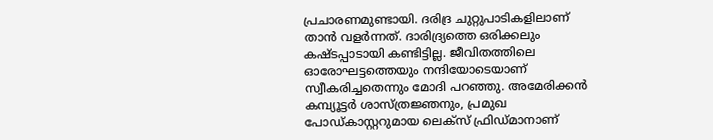പ്രചാരണമുണ്ടായി. ദരിദ്ര ചുറ്റുപാടികളിലാണ് താൻ വളർന്നത്. ദാരിദ്ര്യത്തെ ഒരിക്കലും കഷ്‌ടപ്പാടായി കണ്ടിട്ടില്ല. ജീവിതത്തിലെ ഓരോഘട്ടത്തെയും നന്ദിയോടെയാണ് സ്വീകരിച്ചതെന്നും മോദി പറഞ്ഞു. അമേരിക്കൻ കമ്പ്യൂട്ടർ ശാസ്ത്രജ്ഞനും, പ്രമുഖ പോഡ്കാസ്റ്ററുമായ ലെക്‌സ് ഫ്രിഡ്മാനാണ്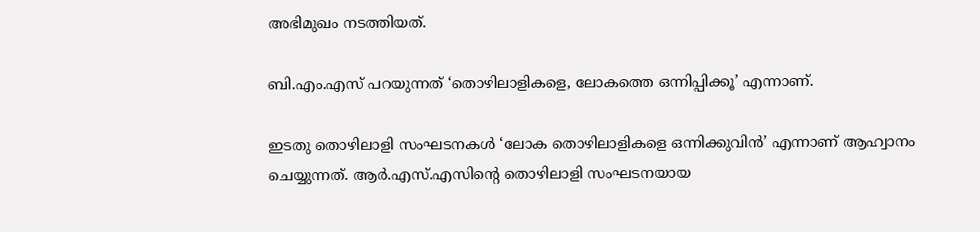അഭിമുഖം നടത്തിയത്.

ബി.എം.എസ് പറയുന്നത് ‘തൊഴിലാളികളെ, ലോകത്തെ ഒന്നിപ്പിക്കൂ’ എന്നാണ്.

ഇടതു തൊഴിലാളി സംഘടനകള്‍ ‘ലോക തൊഴിലാളികളെ ഒന്നിക്കുവിൻ’ എന്നാണ് ആഹ്വാനം ചെയ്യുന്നത്. ആർ.എസ്.എസിന്റെ തൊഴിലാളി സംഘടനയായ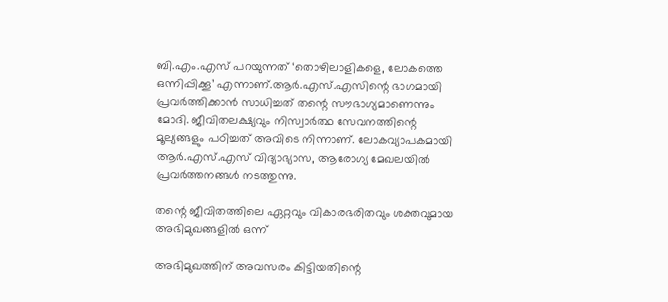ബി.എം.എസ് പറയുന്നത് ‘തൊഴിലാളികളെ, ലോകത്തെ ഒന്നിപ്പിക്കൂ’ എന്നാണ്.ആർ.എസ്.എസിന്റെ ഭാഗമായി പ്രവർത്തിക്കാൻ സാധിച്ചത് തന്റെ സൗഭാഗ്യമാണെന്നും മോദി. ജീവിതലക്ഷ്യവും നിസ്വാർത്ഥ സേവനത്തിന്റെ മൂല്യങ്ങളും പഠിച്ചത് അവിടെ നിന്നാണ്. ലോകവ്യാപകമായി ആർ.എസ്.എസ് വിദ്യാഭ്യാസ, ആരോഗ്യ മേഖലയില്‍ പ്രവർത്തനങ്ങള്‍ നടത്തുന്നു.

തന്റെ ജീവിതത്തിലെ ഏറ്റവും വികാരഭരിതവും ശക്തവുമായ അഭിമുഖങ്ങളില്‍ ഒന്ന്

അഭിമുഖത്തിന് അവസരം കിട്ടിയതിന്റെ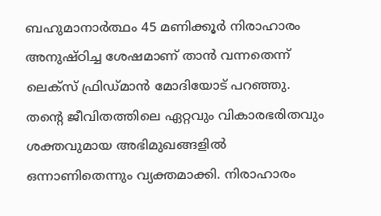ബഹുമാനാർത്ഥം 45 മണിക്കൂർ നിരാഹാരം അനുഷ്‌ഠിച്ച ശേഷമാണ് താൻ വന്നതെന്ന് ലെക്‌സ് ഫ്രിഡ്മാൻ മോദിയോട് പറഞ്ഞു. തന്റെ ജീവിതത്തിലെ ഏറ്റവും വികാരഭരിതവും ശക്തവുമായ അഭിമുഖങ്ങളില്‍ ഒന്നാണിതെന്നും വ്യക്തമാക്കി. നിരാഹാരം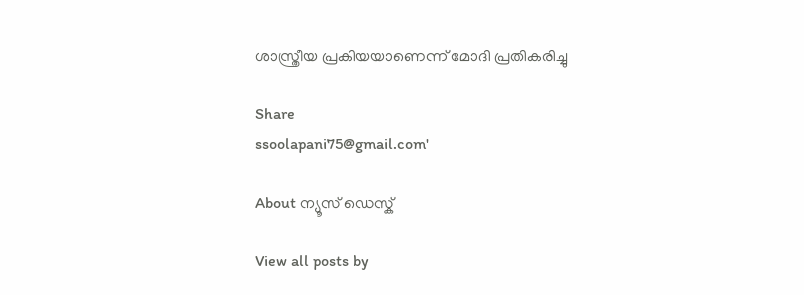ശാസ്ത്രീയ പ്രകിയയാണെന്ന് മോദി പ്രതികരിച്ചു

Share
ssoolapani75@gmail.com'

About ന്യൂസ് ഡെസ്ക്

View all posts by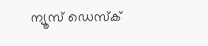ന്യൂസ് ഡെസ്ക്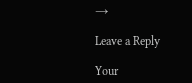→

Leave a Reply

Your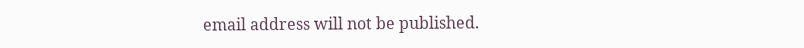email address will not be published.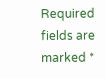Required fields are marked *